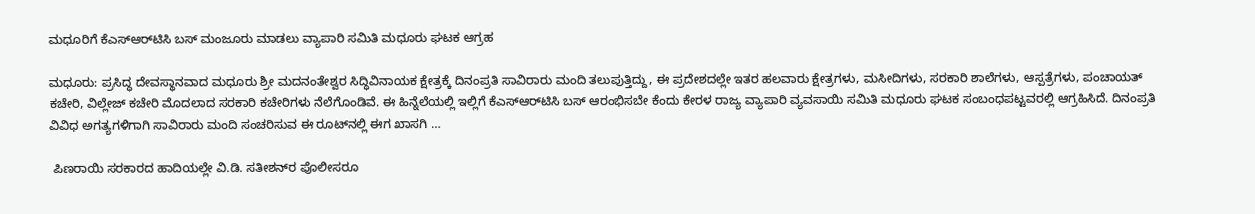ಮಧೂರಿಗೆ ಕೆಎಸ್‌ಆರ್‌ಟಿಸಿ ಬಸ್ ಮಂಜೂರು ಮಾಡಲು ವ್ಯಾಪಾರಿ ಸಮಿತಿ ಮಧೂರು ಘಟಕ ಆಗ್ರಹ

ಮಧೂರು: ಪ್ರಸಿದ್ಧ ದೇವಸ್ಥಾನವಾದ ಮಧೂರು ಶ್ರೀ ಮದನಂತೇಶ್ವರ ಸಿದ್ಧಿವಿನಾಯಕ ಕ್ಷೇತ್ರಕ್ಕೆ ದಿನಂಪ್ರತಿ ಸಾವಿರಾರು ಮಂದಿ ತಲುಪುತ್ತಿದ್ದು, ಈ ಪ್ರದೇಶದಲ್ಲೇ ಇತರ ಹಲವಾರು ಕ್ಷೇತ್ರಗಳು, ಮಸೀದಿಗಳು, ಸರಕಾರಿ ಶಾಲೆಗಳು, ಆಸ್ಪತ್ರೆಗಳು, ಪಂಚಾಯತ್ ಕಚೇರಿ, ವಿಲ್ಲೇಜ್ ಕಚೇರಿ ಮೊದಲಾದ ಸರಕಾರಿ ಕಚೇರಿಗಳು ನೆಲೆಗೊಂಡಿವೆ. ಈ ಹಿನ್ನೆಲೆಯಲ್ಲಿ ಇಲ್ಲಿಗೆ ಕೆಎಸ್‌ಆರ್‌ಟಿಸಿ ಬಸ್ ಆರಂಭಿಸಬೇ ಕೆಂದು ಕೇರಳ ರಾಜ್ಯ ವ್ಯಾಪಾರಿ ವ್ಯವಸಾಯಿ ಸಮಿತಿ ಮಧೂರು ಘಟಕ ಸಂಬಂಧಪಟ್ಟವರಲ್ಲಿ ಆಗ್ರಹಿಸಿದೆ. ದಿನಂಪ್ರತಿ ವಿವಿಧ ಅಗತ್ಯಗಳಿಗಾಗಿ ಸಾವಿರಾರು ಮಂದಿ ಸಂಚರಿಸುವ ಈ ರೂಟ್‌ನಲ್ಲಿ ಈಗ ಖಾಸಗಿ …

 ಪಿಣರಾಯಿ ಸರಕಾರದ ಹಾದಿಯಲ್ಲೇ ವಿ.ಡಿ. ಸತೀಶನ್‌ರ ಪೊಲೀಸರೂ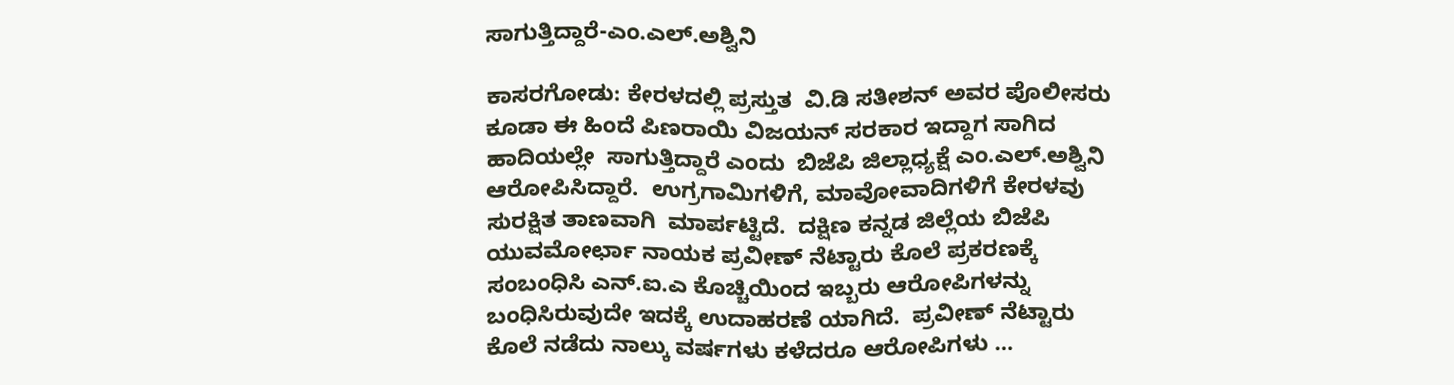ಸಾಗುತ್ತಿದ್ದಾರೆ-ಎಂ.ಎಲ್.ಅಶ್ವಿನಿ

ಕಾಸರಗೋಡು: ಕೇರಳದಲ್ಲಿ ಪ್ರಸ್ತುತ  ವಿ.ಡಿ ಸತೀಶನ್ ಅವರ ಪೊಲೀಸರು ಕೂಡಾ ಈ ಹಿಂದೆ ಪಿಣರಾಯಿ ವಿಜಯನ್ ಸರಕಾರ ಇದ್ದಾಗ ಸಾಗಿದ  ಹಾದಿಯಲ್ಲೇ  ಸಾಗುತ್ತಿದ್ದಾರೆ ಎಂದು  ಬಿಜೆಪಿ ಜಿಲ್ಲಾಧ್ಯಕ್ಷೆ ಎಂ.ಎಲ್.ಅಶ್ವಿನಿ ಆರೋಪಿಸಿದ್ದಾರೆ.  ಉಗ್ರಗಾಮಿಗಳಿಗೆ, ಮಾವೋವಾದಿಗಳಿಗೆ ಕೇರಳವು ಸುರಕ್ಷಿತ ತಾಣವಾಗಿ  ಮಾರ್ಪಟ್ಟಿದೆ.  ದಕ್ಷಿಣ ಕನ್ನಡ ಜಿಲ್ಲೆಯ ಬಿಜೆಪಿ ಯುವಮೋರ್ಛಾ ನಾಯಕ ಪ್ರವೀಣ್ ನೆಟ್ಟಾರು ಕೊಲೆ ಪ್ರಕರಣಕ್ಕೆ ಸಂಬಂಧಿಸಿ ಎನ್.ಐ.ಎ ಕೊಚ್ಚಿಯಿಂದ ಇಬ್ಬರು ಆರೋಪಿಗಳನ್ನು ಬಂಧಿಸಿರುವುದೇ ಇದಕ್ಕೆ ಉದಾಹರಣೆ ಯಾಗಿದೆ.  ಪ್ರವೀಣ್ ನೆಟ್ಟಾರು ಕೊಲೆ ನಡೆದು ನಾಲ್ಕು ವರ್ಷಗಳು ಕಳೆದರೂ ಆರೋಪಿಗಳು …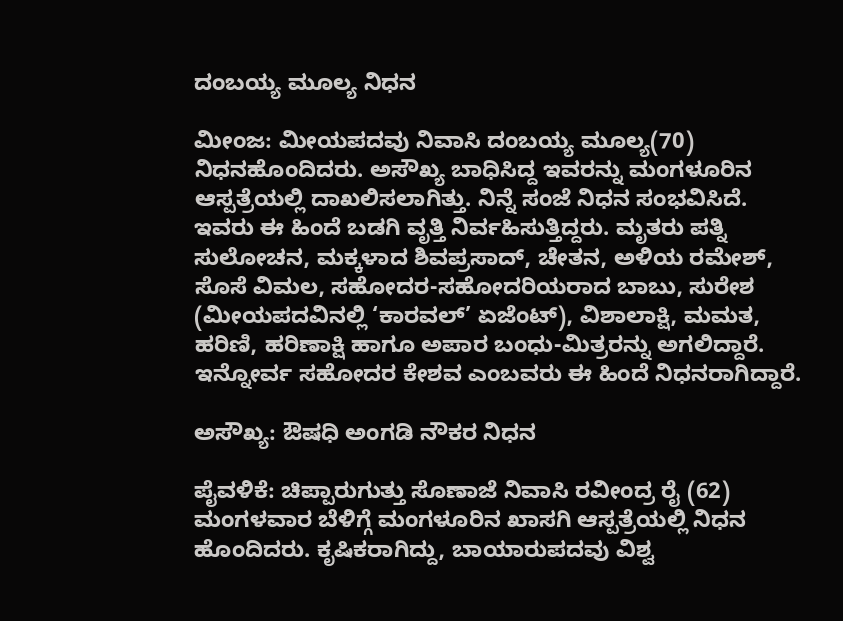ದಂಬಯ್ಯ ಮೂಲ್ಯ ನಿಧನ

ಮೀಂಜ: ಮೀಯಪದವು ನಿವಾಸಿ ದಂಬಯ್ಯ ಮೂಲ್ಯ(70) ನಿಧನಹೊಂದಿದರು. ಅಸೌಖ್ಯ ಬಾಧಿಸಿದ್ದ ಇವರನ್ನು ಮಂಗಳೂರಿನ ಆಸ್ಪತ್ರೆಯಲ್ಲಿ ದಾಖಲಿಸಲಾಗಿತ್ತು. ನಿನ್ನೆ ಸಂಜೆ ನಿಧನ ಸಂಭವಿಸಿದೆ. ಇವರು ಈ ಹಿಂದೆ ಬಡಗಿ ವೃತ್ತಿ ನಿರ್ವಹಿಸುತ್ತಿದ್ದರು. ಮೃತರು ಪತ್ನಿ ಸುಲೋಚನ, ಮಕ್ಕಳಾದ ಶಿವಪ್ರಸಾದ್, ಚೇತನ, ಅಳಿಯ ರಮೇಶ್, ಸೊಸೆ ವಿಮಲ, ಸಹೋದರ-ಸಹೋದರಿಯರಾದ ಬಾಬು, ಸುರೇಶ (ಮೀಯಪದವಿನಲ್ಲಿ ‘ಕಾರವಲ್’ ಏಜೆಂಟ್), ವಿಶಾಲಾಕ್ಷಿ, ಮಮತ, ಹರಿಣಿ, ಹರಿಣಾಕ್ಷಿ ಹಾಗೂ ಅಪಾರ ಬಂಧು-ಮಿತ್ರರನ್ನು ಅಗಲಿದ್ದಾರೆ. ಇನ್ನೋರ್ವ ಸಹೋದರ ಕೇಶವ ಎಂಬವರು ಈ ಹಿಂದೆ ನಿಧನರಾಗಿದ್ದಾರೆ.

ಅಸೌಖ್ಯ: ಔಷಧಿ ಅಂಗಡಿ ನೌಕರ ನಿಧನ

ಪೈವಳಿಕೆ: ಚಿಪ್ಪಾರುಗುತ್ತು ಸೊಣಾಜೆ ನಿವಾಸಿ ರವೀಂದ್ರ ರೈ (62) ಮಂಗಳವಾರ ಬೆಳಿಗ್ಗೆ ಮಂಗಳೂರಿನ ಖಾಸಗಿ ಆಸ್ಪತ್ರೆಯಲ್ಲಿ ನಿಧನ ಹೊಂದಿದರು. ಕೃಷಿಕರಾಗಿದ್ದು, ಬಾಯಾರುಪದವು ವಿಶ್ವ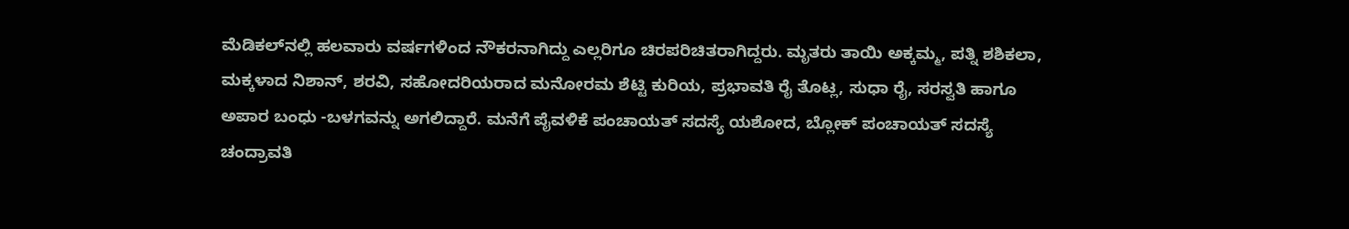ಮೆಡಿಕಲ್‌ನಲ್ಲಿ ಹಲವಾರು ವರ್ಷಗಳಿಂದ ನೌಕರನಾಗಿದ್ದು ಎಲ್ಲರಿಗೂ ಚಿರಪರಿಚಿತರಾಗಿದ್ದರು. ಮೃತರು ತಾಯಿ ಅಕ್ಕಮ್ಮ, ಪತ್ನಿ ಶಶಿಕಲಾ, ಮಕ್ಕಳಾದ ನಿಶಾನ್, ಶರವಿ, ಸಹೋದರಿಯರಾದ ಮನೋರಮ ಶೆಟ್ಟಿ ಕುರಿಯ, ಪ್ರಭಾವತಿ ರೈ ತೊಟ್ಲ, ಸುಧಾ ರೈ, ಸರಸ್ವತಿ ಹಾಗೂ ಅಪಾರ ಬಂಧು -ಬಳಗವನ್ನು ಅಗಲಿದ್ದಾರೆ. ಮನೆಗೆ ಪೈವಳಿಕೆ ಪಂಚಾಯತ್ ಸದಸ್ಯೆ ಯಶೋದ, ಬ್ಲೋಕ್ ಪಂಚಾಯತ್ ಸದಸ್ಯೆ ಚಂದ್ರಾವತಿ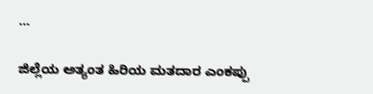…

ಜಿಲ್ಲೆಯ ಅತ್ಯಂತ ಹಿರಿಯ ಮತದಾರ ಎಂಕಪ್ಪು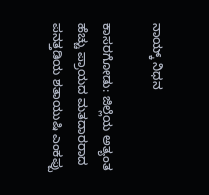ನಾಯ್ಕ್ ನಿಧನ

ಕಾಸರಗೋಡು: ಜಿಲ್ಲೆಯ ಅತ್ಯಂತ ಹೆಚ್ಚು ಪ್ರಾಯದ ಮತದಾರರಾದ ಪನತ್ತಡಿಯ ಶತಾಯುಷಿ ಎಂಕಪ್ಪು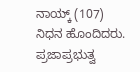ನಾಯ್ಕ್ (107) ನಿಧನ ಹೊಂದಿದರು. ಪ್ರಜಾಪ್ರಭುತ್ವ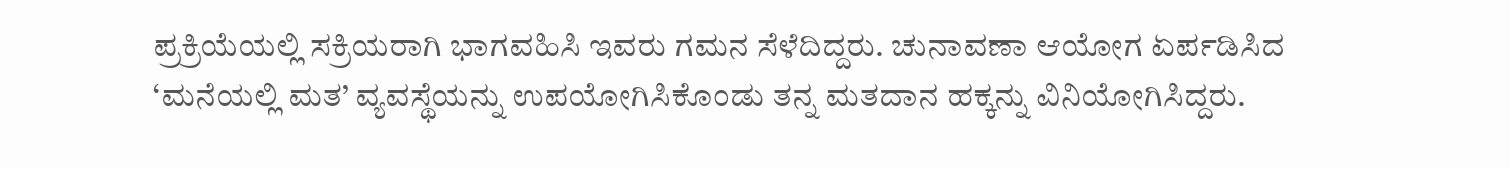ಪ್ರಕ್ರಿಯೆಯಲ್ಲಿ ಸಕ್ರಿಯರಾಗಿ ಭಾಗವಹಿಸಿ ಇವರು ಗಮನ ಸೆಳೆದಿದ್ದರು. ಚುನಾವಣಾ ಆಯೋಗ ಏರ್ಪಡಿಸಿದ ‘ಮನೆಯಲ್ಲಿ ಮತ’ ವ್ಯವಸ್ಥೆಯನ್ನು ಉಪಯೋಗಿಸಿಕೊಂಡು ತನ್ನ ಮತದಾನ ಹಕ್ಕನ್ನು ವಿನಿಯೋಗಿಸಿದ್ದರು.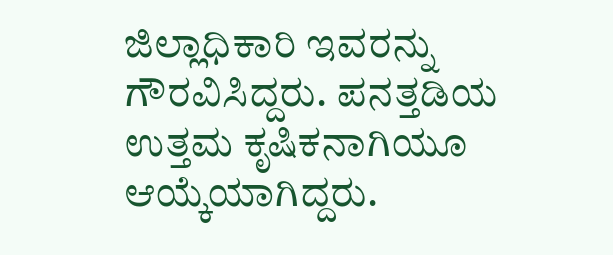ಜಿಲ್ಲಾಧಿಕಾರಿ ಇವರನ್ನು ಗೌರವಿಸಿದ್ದರು. ಪನತ್ತಡಿಯ ಉತ್ತಮ ಕೃಷಿಕನಾಗಿಯೂ ಆಯ್ಕೆಯಾಗಿದ್ದರು.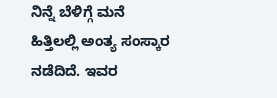ನಿನ್ನೆ ಬೆಳಿಗ್ಗೆ ಮನೆ ಹಿತ್ತಿಲಲ್ಲಿ ಅಂತ್ಯ ಸಂಸ್ಕಾರ ನಡೆದಿದೆ. ಇವರ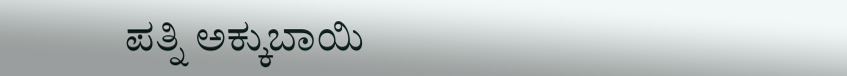ಪತ್ನಿ ಅಕ್ಕುಬಾಯಿ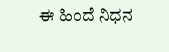ಈ ಹಿಂದೆ ನಿಧನ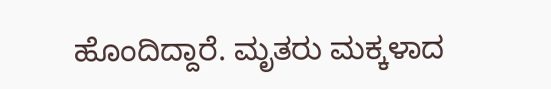ಹೊಂದಿದ್ದಾರೆ. ಮೃತರು ಮಕ್ಕಳಾದ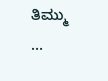ತಿಮ್ಮು …